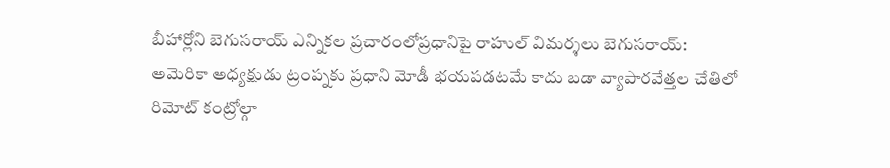బీహార్లోని బెగుసరాయ్ ఎన్నికల ప్రచారంలోప్రధానిపై రాహుల్ విమర్శలు బెగుసరాయ్: అమెరికా అధ్యక్షుడు ట్రంప్నకు ప్రధాని మోడీ భయపడటమే కాదు బడా వ్యాపారవేత్తల చేతిలో రిమోట్ కంట్రోల్గా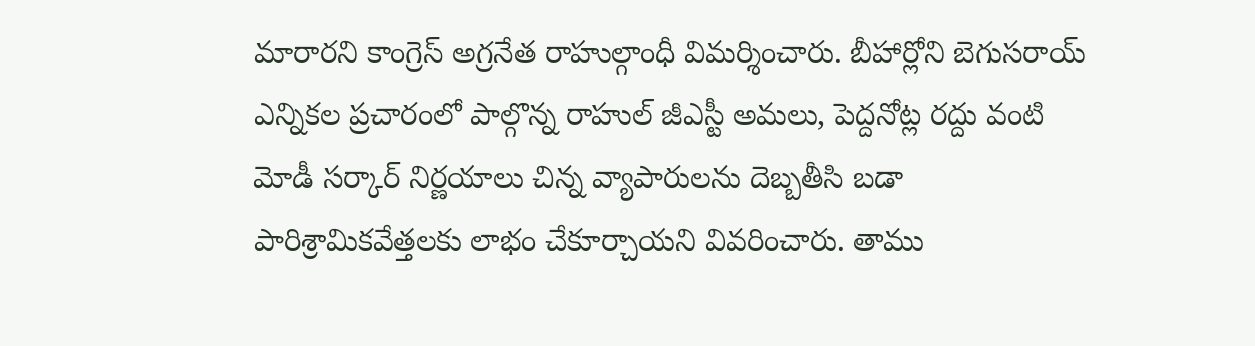మారారని కాంగ్రెస్ అగ్రనేత రాహుల్గాంధీ విమర్శించారు. బీహార్లోని బెగుసరాయ్ ఎన్నికల ప్రచారంలో పాల్గొన్న రాహుల్ జీఎస్టీ అమలు, పెద్దనోట్ల రద్దు వంటి మోడీ సర్కార్ నిర్ణయాలు చిన్న వ్యాపారులను దెబ్బతీసి బడా పారిశ్రామికవేత్తలకు లాభం చేకూర్చాయని వివరించారు. తాము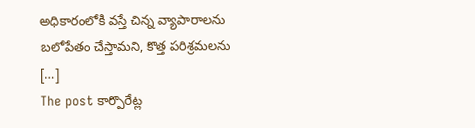అధికారంలోకి వస్తే చిన్న వ్యాపారాలను బలోపేతం చేస్తామని, కొత్త పరిశ్రమలను […]
The post కార్పొరేట్ల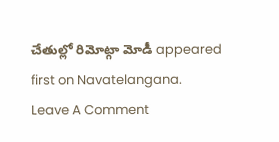చేతుల్లో రిమోట్గా మోడీ appeared first on Navatelangana.
Leave A Comment